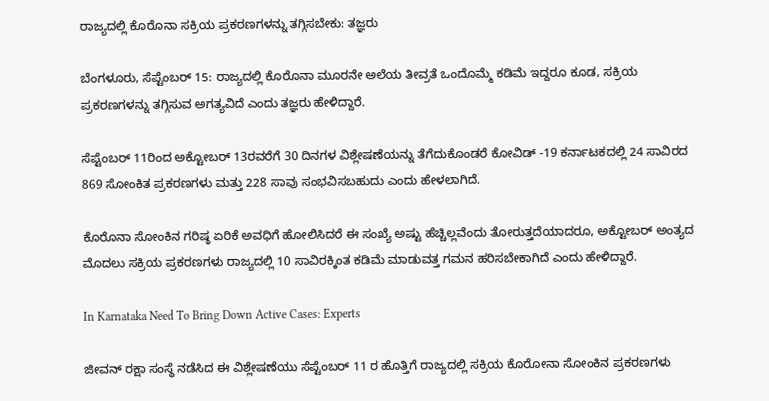ರಾಜ್ಯದಲ್ಲಿ ಕೊರೊನಾ ಸಕ್ರಿಯ ಪ್ರಕರಣಗಳನ್ನು ತಗ್ಗಿಸಬೇಕು: ತಜ್ಞರು

ಬೆಂಗಳೂರು, ಸೆಪ್ಟೆಂಬರ್ 15: ರಾಜ್ಯದಲ್ಲಿ ಕೊರೊನಾ ಮೂರನೇ ಅಲೆಯ ತೀವ್ರತೆ ಒಂದೊಮ್ಮೆ ಕಡಿಮೆ ಇದ್ದರೂ ಕೂಡ, ಸಕ್ರಿಯ ಪ್ರಕರಣಗಳನ್ನು ತಗ್ಗಿಸುವ ಅಗತ್ಯವಿದೆ ಎಂದು ತಜ್ಞರು ಹೇಳಿದ್ದಾರೆ.

ಸೆಪ್ಟೆಂಬರ್ 11ರಿಂದ ಅಕ್ಟೋಬರ್ 13ರವರೆಗೆ 30 ದಿನಗಳ ವಿಶ್ಲೇಷಣೆಯನ್ನು ತೆಗೆದುಕೊಂಡರೆ ಕೋವಿಡ್ -19 ಕರ್ನಾಟಕದಲ್ಲಿ 24 ಸಾವಿರದ 869 ಸೋಂಕಿತ ಪ್ರಕರಣಗಳು ಮತ್ತು 228 ಸಾವು ಸಂಭವಿಸಬಹುದು ಎಂದು ಹೇಳಲಾಗಿದೆ.

ಕೊರೊನಾ ಸೋಂಕಿನ ಗರಿಷ್ಠ ಏರಿಕೆ ಅವಧಿಗೆ ಹೋಲಿಸಿದರೆ ಈ ಸಂಖ್ಯೆ ಅಷ್ಟು ಹೆಚ್ಚಿಲ್ಲವೆಂದು ತೋರುತ್ತದೆಯಾದರೂ, ಅಕ್ಟೋಬರ್ ಅಂತ್ಯದ ಮೊದಲು ಸಕ್ರಿಯ ಪ್ರಕರಣಗಳು ರಾಜ್ಯದಲ್ಲಿ 10 ಸಾವಿರಕ್ಕಿಂತ ಕಡಿಮೆ ಮಾಡುವತ್ತ ಗಮನ ಹರಿಸಬೇಕಾಗಿದೆ ಎಂದು ಹೇಳಿದ್ದಾರೆ.

In Karnataka Need To Bring Down Active Cases: Experts

ಜೀವನ್ ರಕ್ಷಾ ಸಂಸ್ಥೆ ನಡೆಸಿದ ಈ ವಿಶ್ಲೇಷಣೆಯು ಸೆಪ್ಟೆಂಬರ್ 11 ರ ಹೊತ್ತಿಗೆ ರಾಜ್ಯದಲ್ಲಿ ಸಕ್ರಿಯ ಕೊರೋನಾ ಸೋಂಕಿನ ಪ್ರಕರಣಗಳು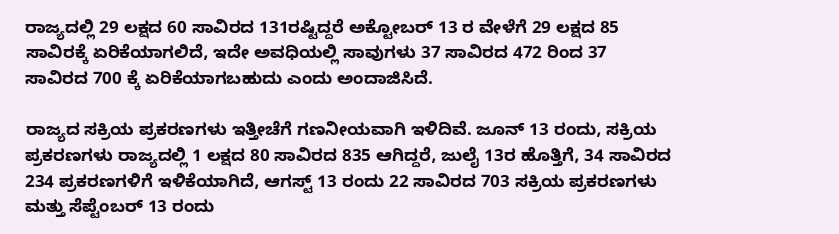ರಾಜ್ಯದಲ್ಲಿ 29 ಲಕ್ಷದ 60 ಸಾವಿರದ 131ರಷ್ಟಿದ್ದರೆ ಅಕ್ಟೋಬರ್ 13 ರ ವೇಳೆಗೆ 29 ಲಕ್ಷದ 85 ಸಾವಿರಕ್ಕೆ ಏರಿಕೆಯಾಗಲಿದೆ, ಇದೇ ಅವಧಿಯಲ್ಲಿ ಸಾವುಗಳು 37 ಸಾವಿರದ 472 ರಿಂದ 37 ಸಾವಿರದ 700 ಕ್ಕೆ ಏರಿಕೆಯಾಗಬಹುದು ಎಂದು ಅಂದಾಜಿಸಿದೆ.

ರಾಜ್ಯದ ಸಕ್ರಿಯ ಪ್ರಕರಣಗಳು ಇತ್ತೀಚೆಗೆ ಗಣನೀಯವಾಗಿ ಇಳಿದಿವೆ. ಜೂನ್ 13 ರಂದು, ಸಕ್ರಿಯ ಪ್ರಕರಣಗಳು ರಾಜ್ಯದಲ್ಲಿ 1 ಲಕ್ಷದ 80 ಸಾವಿರದ 835 ಆಗಿದ್ದರೆ, ಜುಲೈ 13ರ ಹೊತ್ತಿಗೆ, 34 ಸಾವಿರದ 234 ಪ್ರಕರಣಗಳಿಗೆ ಇಳಿಕೆಯಾಗಿದೆ, ಆಗಸ್ಟ್ 13 ರಂದು 22 ಸಾವಿರದ 703 ಸಕ್ರಿಯ ಪ್ರಕರಣಗಳು ಮತ್ತು ಸೆಪ್ಟೆಂಬರ್ 13 ರಂದು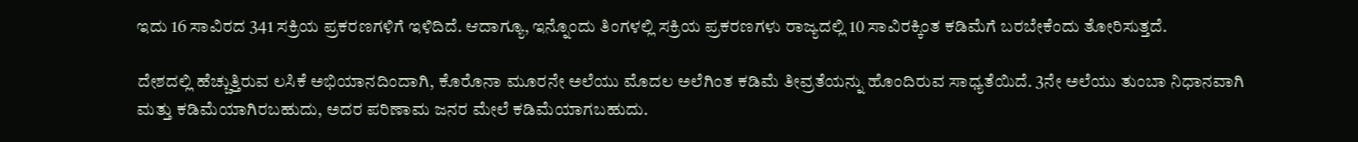ಇದು 16 ಸಾವಿರದ 341 ಸಕ್ರಿಯ ಪ್ರಕರಣಗಳಿಗೆ ಇಳಿದಿದೆ. ಆದಾಗ್ಯೂ, ಇನ್ನೊಂದು ತಿಂಗಳಲ್ಲಿ ಸಕ್ರಿಯ ಪ್ರಕರಣಗಳು ರಾಜ್ಯದಲ್ಲಿ 10 ಸಾವಿರಕ್ಕಿಂತ ಕಡಿಮೆಗೆ ಬರಬೇಕೆಂದು ತೋರಿಸುತ್ತದೆ.

ದೇಶದಲ್ಲಿ ಹೆಚ್ಚುತ್ತಿರುವ ಲಸಿಕೆ ಅಭಿಯಾನದಿಂದಾಗಿ, ಕೊರೊನಾ ಮೂರನೇ ಅಲೆಯು ಮೊದಲ ಅಲೆಗಿಂತ ಕಡಿಮೆ ತೀವ್ರತೆಯನ್ನು ಹೊಂದಿರುವ ಸಾಧ್ಯತೆಯಿದೆ. 3ನೇ ಅಲೆಯು ತುಂಬಾ ನಿಧಾನವಾಗಿ ಮತ್ತು ಕಡಿಮೆಯಾಗಿರಬಹುದು, ಅದರ ಪರಿಣಾಮ ಜನರ ಮೇಲೆ ಕಡಿಮೆಯಾಗಬಹುದು.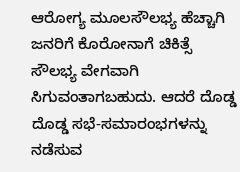ಆರೋಗ್ಯ ಮೂಲಸೌಲಭ್ಯ ಹೆಚ್ಚಾಗಿ ಜನರಿಗೆ ಕೊರೋನಾಗೆ ಚಿಕಿತ್ಸೆ ಸೌಲಭ್ಯ ವೇಗವಾಗಿ ಸಿಗುವಂತಾಗಬಹುದು. ಆದರೆ ದೊಡ್ಡ ದೊಡ್ಡ ಸಭೆ-ಸಮಾರಂಭಗಳನ್ನು ನಡೆಸುವ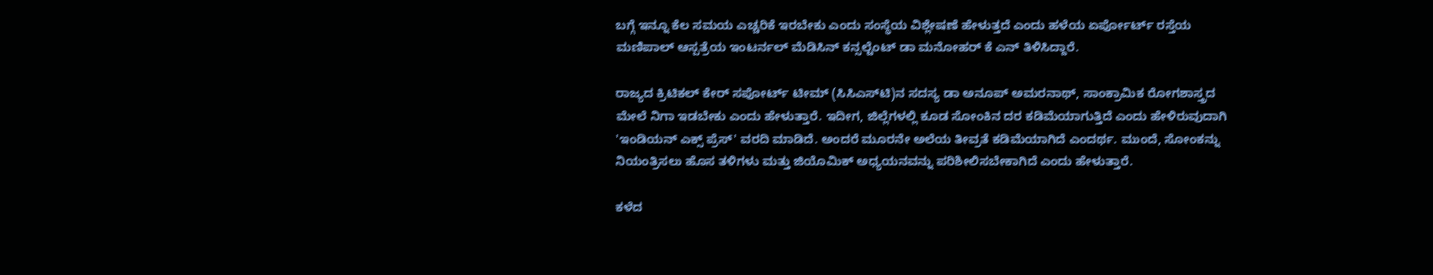ಬಗ್ಗೆ ಇನ್ನೂ ಕೆಲ ಸಮಯ ಎಚ್ಚರಿಕೆ ಇರಬೇಕು ಎಂದು ಸಂಸ್ಥೆಯ ವಿಶ್ಲೇಷಣೆ ಹೇಳುತ್ತದೆ ಎಂದು ಹಳೆಯ ಏರ್ಪೋರ್ಟ್ ರಸ್ತೆಯ ಮಣಿಪಾಲ್ ಆಸ್ಪತ್ರೆಯ ಇಂಟರ್ನಲ್ ಮೆಡಿಸಿನ್ ಕನ್ಸಲ್ಟೆಂಟ್ ಡಾ ಮನೋಹರ್ ಕೆ ಎನ್ ತಿಳಿಸಿದ್ದಾರೆ.

ರಾಜ್ಯದ ಕ್ರಿಟಿಕಲ್ ಕೇರ್ ಸಪೋರ್ಟ್ ಟೀಮ್ (ಸಿಸಿಎಸ್‌ಟಿ)ನ ಸದಸ್ಯ ಡಾ ಅನೂಪ್ ಅಮರನಾಥ್, ಸಾಂಕ್ರಾಮಿಕ ರೋಗಶಾಸ್ತ್ರದ ಮೇಲೆ ನಿಗಾ ಇಡಬೇಕು ಎಂದು ಹೇಳುತ್ತಾರೆ. ಇದೀಗ, ಜಿಲ್ಲೆಗಳಲ್ಲಿ ಕೂಡ ಸೋಂಕಿನ ದರ ಕಡಿಮೆಯಾಗುತ್ತಿದೆ ಎಂದು ಹೇಳಿರುವುದಾಗಿ 'ಇಂಡಿಯನ್ ಎಕ್ಸ್‌ ಪ್ರೆಸ್' ವರದಿ ಮಾಡಿದೆ. ಅಂದರೆ ಮೂರನೇ ಅಲೆಯ ತೀವ್ರತೆ ಕಡಿಮೆಯಾಗಿದೆ ಎಂದರ್ಥ. ಮುಂದೆ, ಸೋಂಕನ್ನು ನಿಯಂತ್ರಿಸಲು ಹೊಸ ತಳಿಗಳು ಮತ್ತು ಜಿಯೊಮಿಕ್ ಅಧ್ಯಯನವನ್ನು ಪರಿಶೀಲಿಸಬೇಕಾಗಿದೆ ಎಂದು ಹೇಳುತ್ತಾರೆ.

ಕಳೆದ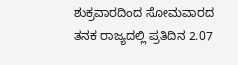ಶುಕ್ರವಾರದಿಂದ ಸೋಮವಾರದ ತನಕ ರಾಜ್ಯದಲ್ಲಿ ಪ್ರತಿದಿನ 2.07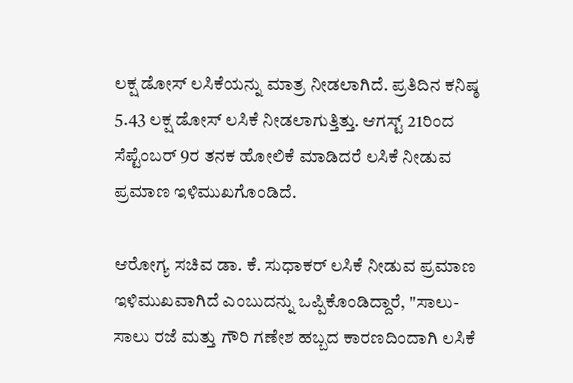ಲಕ್ಷ ಡೋಸ್ ಲಸಿಕೆಯನ್ನು ಮಾತ್ರ ನೀಡಲಾಗಿದೆ. ಪ್ರತಿದಿನ ಕನಿಷ್ಠ 5.43 ಲಕ್ಷ ಡೋಸ್ ಲಸಿಕೆ ನೀಡಲಾಗುತ್ತಿತ್ತು. ಆಗಸ್ಟ್ 21ರಿಂದ ಸೆಪ್ಟೆಂಬರ್ 9ರ ತನಕ ಹೋಲಿಕೆ ಮಾಡಿದರೆ ಲಸಿಕೆ ನೀಡುವ ಪ್ರಮಾಣ ಇಳಿಮುಖಗೊಂಡಿದೆ.

ಆರೋಗ್ಯ ಸಚಿವ ಡಾ. ಕೆ. ಸುಧಾಕರ್ ಲಸಿಕೆ ನೀಡುವ ಪ್ರಮಾಣ ಇಳಿಮುಖವಾಗಿದೆ ಎಂಬುದನ್ನು ಒಪ್ಪಿಕೊಂಡಿದ್ದಾರೆ, "ಸಾಲು-ಸಾಲು ರಜೆ ಮತ್ತು ಗೌರಿ ಗಣೇಶ ಹಬ್ಬದ ಕಾರಣದಿಂದಾಗಿ ಲಸಿಕೆ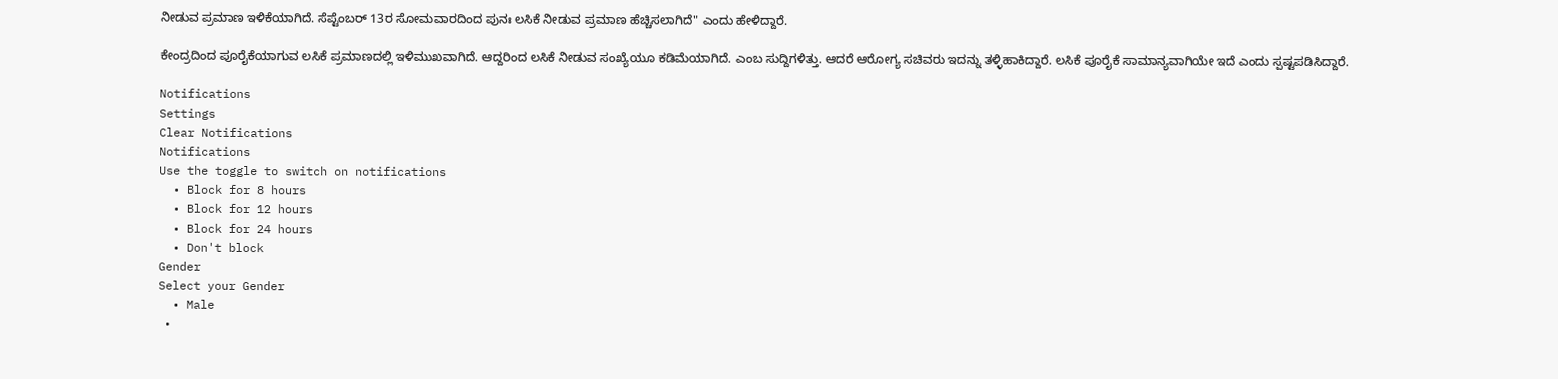ನೀಡುವ ಪ್ರಮಾಣ ಇಳಿಕೆಯಾಗಿದೆ. ಸೆಪ್ಟೆಂಬರ್ 13ರ ಸೋಮವಾರದಿಂದ ಪುನಃ ಲಸಿಕೆ ನೀಡುವ ಪ್ರಮಾಣ ಹೆಚ್ಚಿಸಲಾಗಿದೆ" ಎಂದು ಹೇಳಿದ್ದಾರೆ.

ಕೇಂದ್ರದಿಂದ ಪೂರೈಕೆಯಾಗುವ ಲಸಿಕೆ ಪ್ರಮಾಣದಲ್ಲಿ ಇಳಿಮುಖವಾಗಿದೆ. ಆದ್ದರಿಂದ ಲಸಿಕೆ ನೀಡುವ ಸಂಖ್ಯೆಯೂ ಕಡಿಮೆಯಾಗಿದೆ. ಎಂಬ ಸುದ್ದಿಗಳಿತ್ತು. ಆದರೆ ಆರೋಗ್ಯ ಸಚಿವರು ಇದನ್ನು ತಳ್ಳಿಹಾಕಿದ್ದಾರೆ. ಲಸಿಕೆ ಪೂರೈಕೆ ಸಾಮಾನ್ಯವಾಗಿಯೇ ಇದೆ ಎಂದು ಸ್ಪಷ್ಟಪಡಿಸಿದ್ದಾರೆ.

Notifications
Settings
Clear Notifications
Notifications
Use the toggle to switch on notifications
  • Block for 8 hours
  • Block for 12 hours
  • Block for 24 hours
  • Don't block
Gender
Select your Gender
  • Male
  •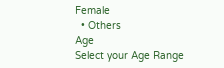Female
  • Others
Age
Select your Age Range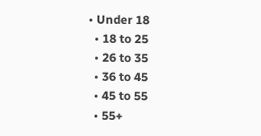• Under 18
  • 18 to 25
  • 26 to 35
  • 36 to 45
  • 45 to 55
  • 55+